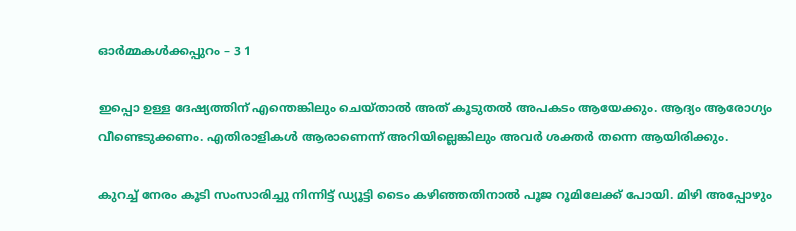ഓർമ്മകൾക്കപ്പുറം – 3 1

ഇപ്പൊ ഉള്ള ദേഷ്യത്തിന് എന്തെങ്കിലും ചെയ്താൽ അത്‌ കൂടുതൽ അപകടം ആയേക്കും. ആദ്യം ആരോഗ്യം വീണ്ടെടുക്കണം. എതിരാളികൾ ആരാണെന്ന് അറിയില്ലെങ്കിലും അവർ ശക്തർ തന്നെ ആയിരിക്കും.

കുറച്ച് നേരം കൂടി സംസാരിച്ചു നിന്നിട്ട് ഡ്യൂട്ടി ടൈം കഴിഞ്ഞതിനാൽ പൂജ റൂമിലേക്ക്‌ പോയി. മിഴി അപ്പോഴും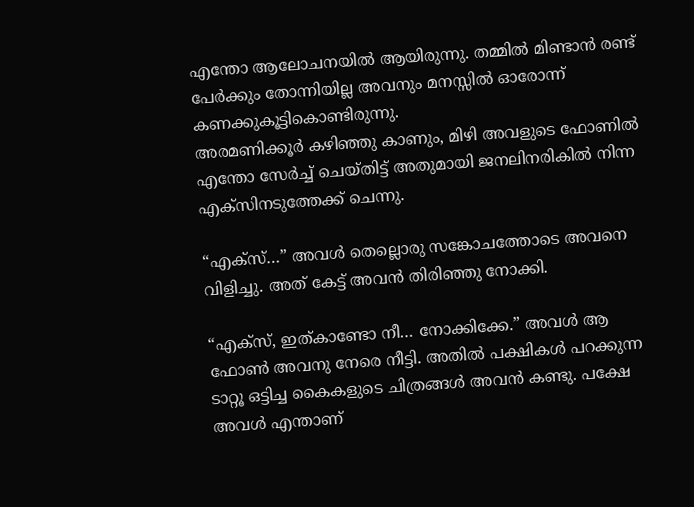എന്തോ ആലോചനയിൽ ആയിരുന്നു. തമ്മിൽ മിണ്ടാൻ രണ്ട് പേർക്കും തോന്നിയില്ല അവനും മനസ്സിൽ ഓരോന്ന് കണക്കുകൂട്ടികൊണ്ടിരുന്നു.
അരമണിക്കൂർ കഴിഞ്ഞു കാണും, മിഴി അവളുടെ ഫോണിൽ എന്തോ സേർച്ച്‌ ചെയ്തിട്ട് അതുമായി ജനലിനരികിൽ നിന്ന എക്സിനടുത്തേക്ക് ചെന്നു.

“എക്സ്…” അവൾ തെല്ലൊരു സങ്കോചത്തോടെ അവനെ വിളിച്ചു. അത്‌ കേട്ട് അവൻ തിരിഞ്ഞു നോക്കി.

“എക്സ്, ഇത്കാണ്ടോ നീ… നോക്കിക്കേ.” അവൾ ആ ഫോൺ അവനു നേരെ നീട്ടി. അതിൽ പക്ഷികൾ പറക്കുന്ന ടാറ്റൂ ഒട്ടിച്ച കൈകളുടെ ചിത്രങ്ങൾ അവൻ കണ്ടു. പക്ഷേ അവൾ എന്താണ്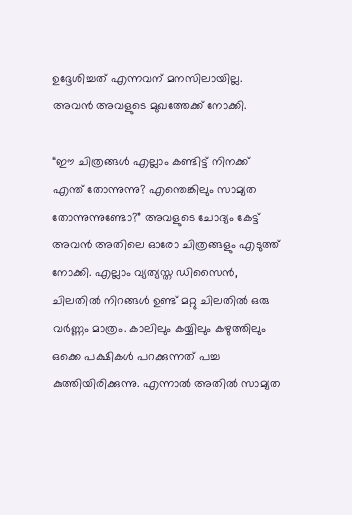ഉദ്ദേശിച്ചത് എന്നവന് മനസിലായില്ല. അവൻ അവളുടെ മുഖത്തേക്ക് നോക്കി.

“ഈ ചിത്രങ്ങൾ എല്ലാം കണ്ടിട്ട് നിനക്ക് എന്ത് തോന്നുന്നു? എന്തെങ്കിലും സാമ്യത തോന്നുന്നുണ്ടോ?” അവളുടെ ചോദ്യം കേട്ട് അവൻ അതിലെ ഓരോ ചിത്രങ്ങളും എടുത്ത് നോക്കി. എല്ലാം വ്യത്യസ്ത ഡിസൈൻ, ചിലതിൽ നിറങ്ങൾ ഉണ്ട് മറ്റു ചിലതിൽ ഒരു വർണ്ണം മാത്രം. കാലിലും കയ്യിലും കഴുത്തിലും ഒക്കെ പക്ഷികൾ പറക്കുന്നത് പച്ച കുത്തിയിരിക്കുന്നു. എന്നാൽ അതിൽ സാമ്യത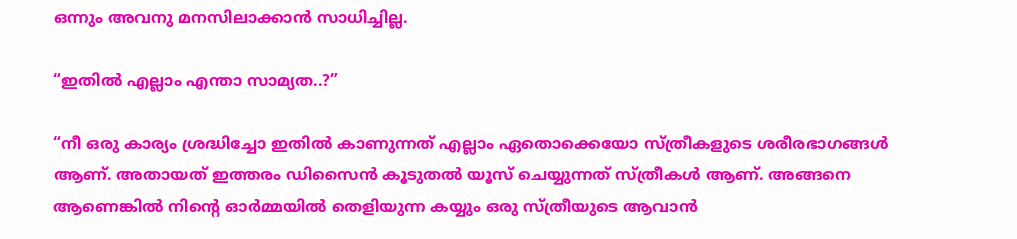ഒന്നും അവനു മനസിലാക്കാൻ സാധിച്ചില്ല.

“ഇതിൽ എല്ലാം എന്താ സാമ്യത..?”

“നീ ഒരു കാര്യം ശ്രദ്ധിച്ചോ ഇതിൽ കാണുന്നത് എല്ലാം ഏതൊക്കെയോ സ്ത്രീകളുടെ ശരീരഭാഗങ്ങൾ ആണ്. അതായത് ഇത്തരം ഡിസൈൻ കൂടുതൽ യൂസ് ചെയ്യുന്നത് സ്ത്രീകൾ ആണ്. അങ്ങനെ ആണെങ്കിൽ നിന്റെ ഓർമ്മയിൽ തെളിയുന്ന കയ്യും ഒരു സ്ത്രീയുടെ ആവാൻ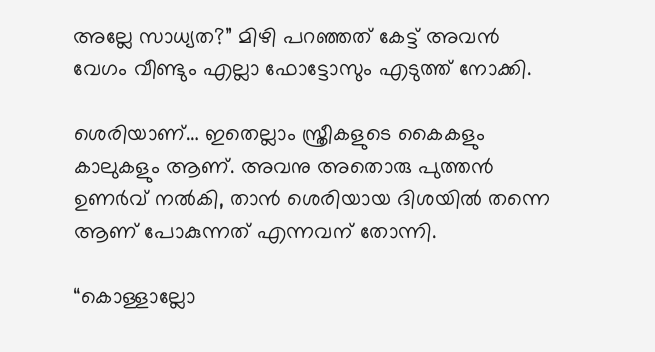അല്ലേ സാധ്യത?” മിഴി പറഞ്ഞത് കേട്ട് അവൻ വേഗം വീണ്ടും എല്ലാ ഫോട്ടോസും എടുത്ത് നോക്കി.

ശെരിയാണ്… ഇതെല്ലാം സ്ത്രീകളുടെ കൈകളും കാലുകളും ആണ്. അവനു അതൊരു പുത്തൻ ഉണർവ് നൽകി, താൻ ശെരിയായ ദിശയിൽ തന്നെ ആണ് പോകുന്നത് എന്നവന് തോന്നി.

“കൊള്ളാല്ലോ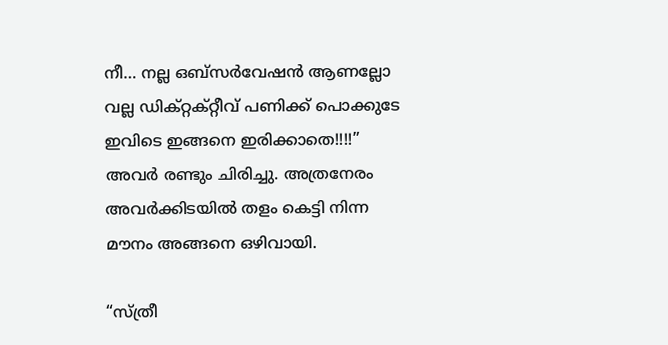നീ… നല്ല ഒബ്സർവേഷൻ ആണല്ലോ വല്ല ഡിക്റ്റക്റ്റീവ് പണിക്ക് പൊക്കുടേ ഇവിടെ ഇങ്ങനെ ഇരിക്കാതെ!!!!” അവർ രണ്ടും ചിരിച്ചു. അത്രനേരം അവർക്കിടയിൽ തളം കെട്ടി നിന്ന മൗനം അങ്ങനെ ഒഴിവായി.

“സ്ത്രീ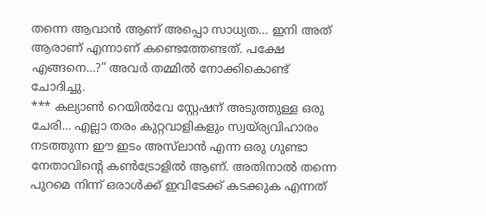തന്നെ ആവാൻ ആണ് അപ്പൊ സാധ്യത… ഇനി അത്‌ ആരാണ് എന്നാണ് കണ്ടെത്തേണ്ടത്. പക്ഷേ എങ്ങനെ…?” അവർ തമ്മിൽ നോക്കികൊണ്ട് ചോദിച്ചു.
*** കല്യാൺ റെയിൽവേ സ്റ്റേഷന് അടുത്തുള്ള ഒരു ചേരി… എല്ലാ തരം കുറ്റവാളികളും സ്വയ്ര്യവിഹാരം നടത്തുന്ന ഈ ഇടം അസ്‌ലാൻ എന്ന ഒരു ഗുണ്ടാ നേതാവിന്റെ കൺട്രോളിൽ ആണ്. അതിനാൽ തന്നെ പുറമെ നിന്ന് ഒരാൾക്ക് ഇവിടേക്ക് കടക്കുക എന്നത്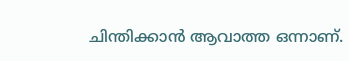ചിന്തിക്കാൻ ആവാത്ത ഒന്നാണ്.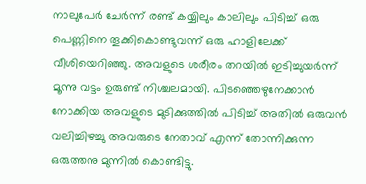നാലുപേർ ചേർന്ന് രണ്ട് കയ്യിലും കാലിലും പിടിച്ച് ഒരു പെണ്ണിനെ തൂക്കികൊണ്ടുവന്ന് ഒരു ഹാളിലേക്ക് വീശിയെറിഞ്ഞു. അവളുടെ ശരീരം തറയിൽ ഇടിച്ചുയർന്ന് മൂന്നു വട്ടം ഉരുണ്ട് നിശ്ചലമായി. പിടഞ്ഞെഴുനേക്കാൻ നോക്കിയ അവളുടെ മുടിക്കുത്തിൽ പിടിച്ച് അതിൽ ഒരുവൻ വലിച്ചിഴച്ചു അവരുടെ നേതാവ് എന്ന് തോന്നിക്കുന്ന ഒരുത്തനു മുന്നിൽ കൊണ്ടിട്ടു.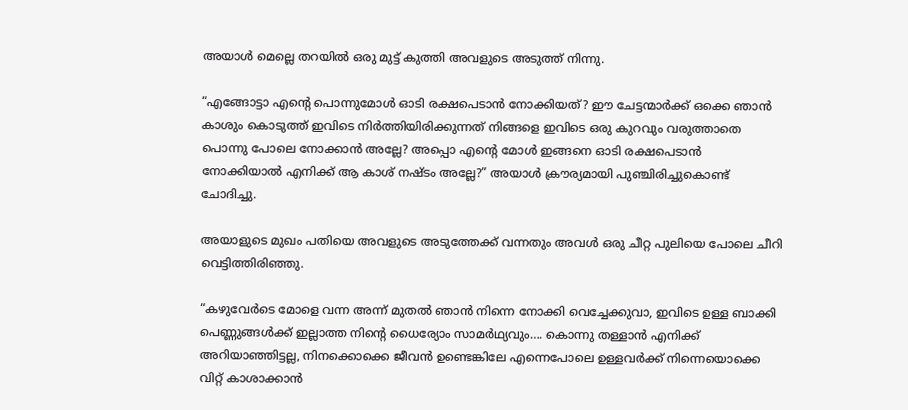അയാൾ മെല്ലെ തറയിൽ ഒരു മുട്ട് കുത്തി അവളുടെ അടുത്ത് നിന്നു.

“എങ്ങോട്ടാ എന്റെ പൊന്നുമോൾ ഓടി രക്ഷപെടാൻ നോക്കിയത്? ഈ ചേട്ടന്മാർക്ക് ഒക്കെ ഞാൻ കാശും കൊടുത്ത് ഇവിടെ നിർത്തിയിരിക്കുന്നത് നിങ്ങളെ ഇവിടെ ഒരു കുറവും വരുത്താതെ പൊന്നു പോലെ നോക്കാൻ അല്ലേ? അപ്പൊ എന്റെ മോൾ ഇങ്ങനെ ഓടി രക്ഷപെടാൻ നോക്കിയാൽ എനിക്ക് ആ കാശ് നഷ്ടം അല്ലേ?” അയാൾ ക്രൗര്യമായി പുഞ്ചിരിച്ചുകൊണ്ട് ചോദിച്ചു.

അയാളുടെ മുഖം പതിയെ അവളുടെ അടുത്തേക്ക് വന്നതും അവൾ ഒരു ചീറ്റ പുലിയെ പോലെ ചീറി വെട്ടിത്തിരിഞ്ഞു.

“കഴുവേർടെ മോളെ വന്ന അന്ന് മുതൽ ഞാൻ നിന്നെ നോക്കി വെച്ചേക്കുവാ, ഇവിടെ ഉള്ള ബാക്കി പെണ്ണുങ്ങൾക്ക് ഇല്ലാത്ത നിന്റെ ധൈര്യോം സാമർഥ്യവും…. കൊന്നു തള്ളാൻ എനിക്ക് അറിയാഞ്ഞിട്ടല്ല, നിനക്കൊക്കെ ജീവൻ ഉണ്ടെങ്കിലേ എന്നെപോലെ ഉള്ളവർക്ക് നിന്നെയൊക്കെ വിറ്റ് കാശാക്കാൻ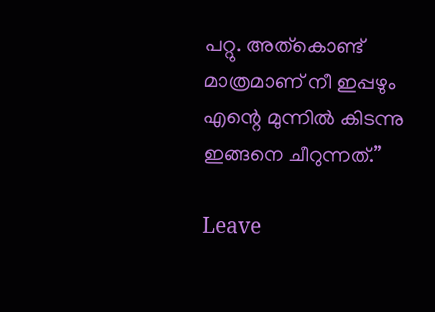പറ്റു. അത്കൊണ്ട് മാത്രമാണ് നീ ഇപ്പഴും എന്റെ മുന്നിൽ കിടന്നു ഇങ്ങനെ ചീറുന്നത്.”

Leave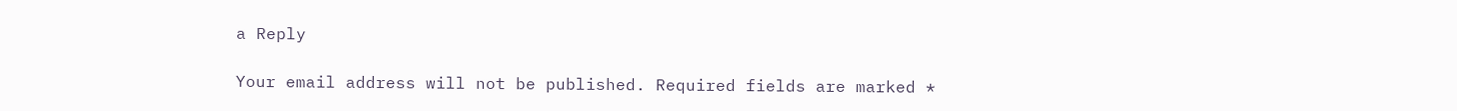a Reply

Your email address will not be published. Required fields are marked *